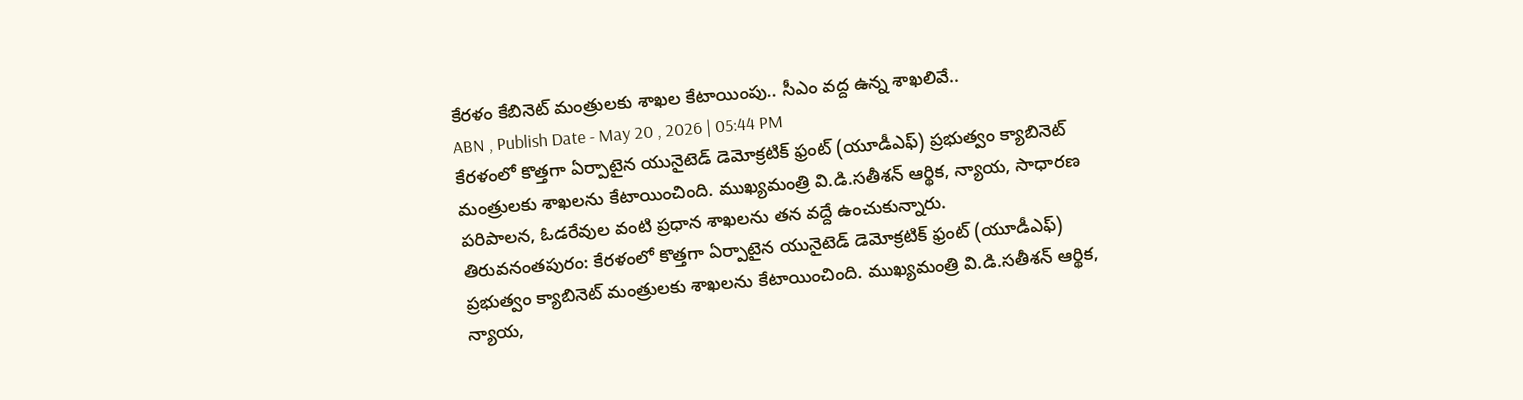కేరళం కేబినెట్ మంత్రులకు శాఖల కేటాయింపు.. సీఎం వద్ద ఉన్న శాఖలివే..
ABN , Publish Date - May 20 , 2026 | 05:44 PM
కేరళంలో కొత్తగా ఏర్పాటైన యునైటెడ్ డెమోక్రటిక్ ఫ్రంట్ (యూడీఎఫ్) ప్రభుత్వం క్యాబినెట్ మంత్రులకు శాఖలను కేటాయించింది. ముఖ్యమంత్రి వి.డి.సతీశన్ ఆర్థిక, న్యాయ, సాధారణ పరిపాలన, ఓడరేవుల వంటి ప్రధాన శాఖలను తన వద్దే ఉంచుకున్నారు.
తిరువనంతపురం: కేరళంలో కొత్తగా ఏర్పాటైన యునైటెడ్ డెమోక్రటిక్ ఫ్రంట్ (యూడీఎఫ్) ప్రభుత్వం క్యాబినెట్ మంత్రులకు శాఖలను కేటాయించింది. ముఖ్యమంత్రి వి.డి.సతీశన్ ఆర్థిక, న్యాయ,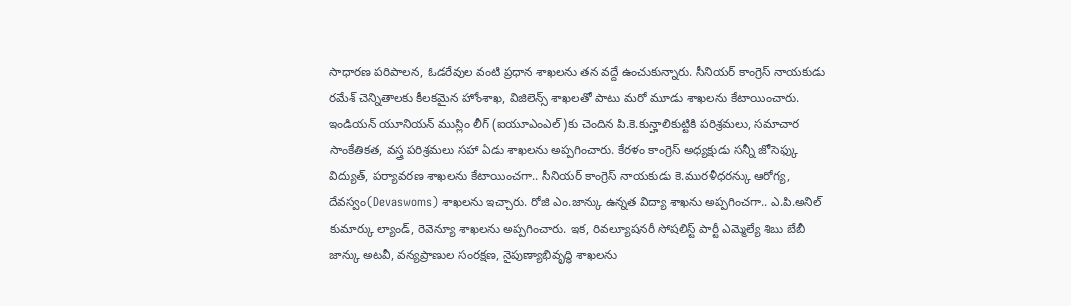సాధారణ పరిపాలన, ఓడరేవుల వంటి ప్రధాన శాఖలను తన వద్దే ఉంచుకున్నారు. సీనియర్ కాంగ్రెస్ నాయకుడు రమేశ్ చెన్నితాలకు కీలకమైన హోంశాఖ, విజిలెన్స్ శాఖలతో పాటు మరో మూడు శాఖలను కేటాయించారు.
ఇండియన్ యూనియన్ ముస్లిం లీగ్ (ఐయూఎంఎల్)కు చెందిన పి.కె.కున్హాలికుట్టికి పరిశ్రమలు, సమాచార సాంకేతికత, వస్త్ర పరిశ్రమలు సహా ఏడు శాఖలను అప్పగించారు. కేరళం కాంగ్రెస్ అధ్యక్షుడు సన్నీ జోసెఫ్కు విద్యుత్, పర్యావరణ శాఖలను కేటాయించగా.. సీనియర్ కాంగ్రెస్ నాయకుడు కె.మురళీధరన్కు ఆరోగ్య, దేవస్వం(Devaswoms) శాఖలను ఇచ్చారు. రోజి ఎం.జాన్కు ఉన్నత విద్యా శాఖను అప్పగించగా.. ఎ.పి.అనిల్ కుమార్కు ల్యాండ్, రెవెన్యూ శాఖలను అప్పగించారు. ఇక, రివల్యూషనరీ సోషలిస్ట్ పార్టీ ఎమ్మెల్యే శిబు బేబీ జాన్కు అటవీ, వన్యప్రాణుల సంరక్షణ, నైపుణ్యాభివృద్ధి శాఖలను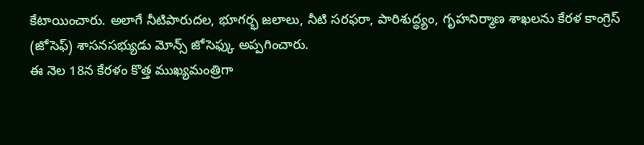కేటాయించారు. అలాగే నీటిపారుదల, భూగర్భ జలాలు, నీటి సరఫరా, పారిశుద్ధ్యం, గృహనిర్మాణ శాఖలను కేరళ కాంగ్రెస్ (జోసెఫ్) శాసనసభ్యుడు మోన్స్ జోసెఫ్కు అప్పగించారు.
ఈ నెల 18న కేరళం కొత్త ముఖ్యమంత్రిగా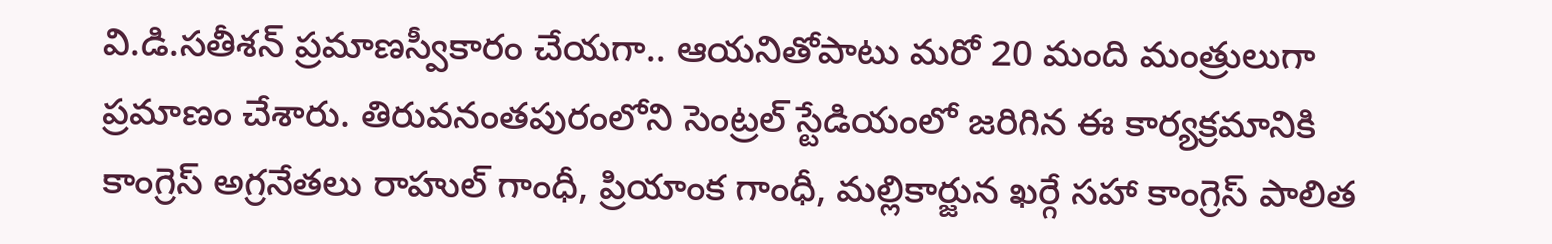వి.డి.సతీశన్ ప్రమాణస్వీకారం చేయగా.. ఆయనితోపాటు మరో 20 మంది మంత్రులుగా ప్రమాణం చేశారు. తిరువనంతపురంలోని సెంట్రల్ స్టేడియంలో జరిగిన ఈ కార్యక్రమానికి కాంగ్రెస్ అగ్రనేతలు రాహుల్ గాంధీ, ప్రియాంక గాంధీ, మల్లికార్జున ఖర్గే సహా కాంగ్రెస్ పాలిత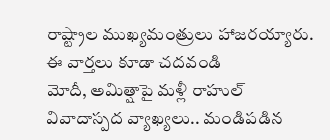రాష్ట్రాల ముఖ్యమంత్రులు హాజరయ్యారు.
ఈ వార్తలు కూడా చదవండి
మోదీ, అమిత్షాపై మళ్లీ రాహుల్ వివాదాస్పద వ్యాఖ్యలు.. మండిపడిన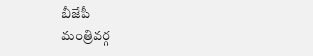బీజేపీ
మంత్రివర్గ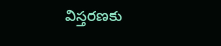విస్తరణకు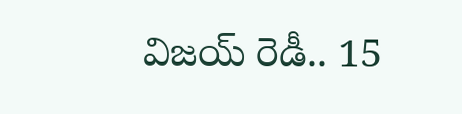విజయ్ రెడీ.. 15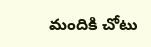మందికి చోటు